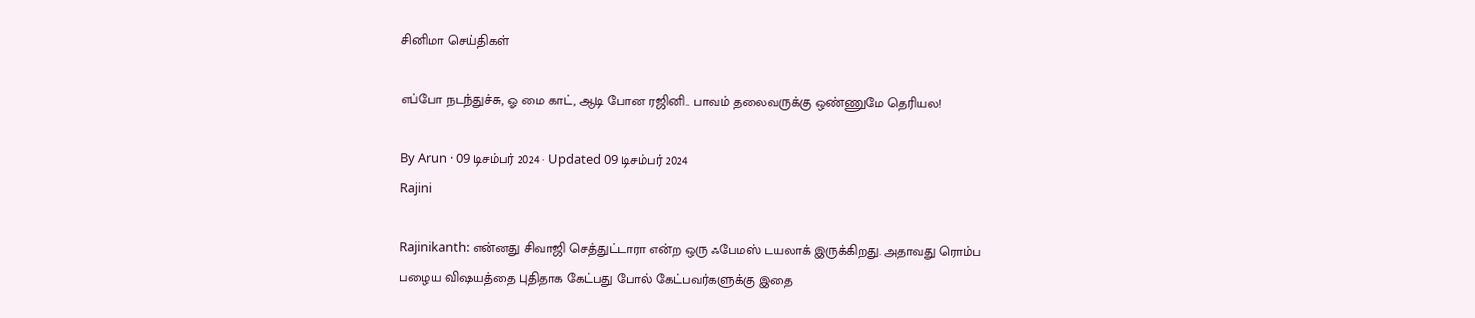சினிமா செய்திகள்

எப்போ நடந்துச்சு, ஓ மை காட், ஆடி போன ரஜினி.. பாவம் தலைவருக்கு ஒண்ணுமே தெரியல!

By Arun · 09 டிசம்பர் 2024 · Updated 09 டிசம்பர் 2024
Rajini

Rajinikanth: என்னது சிவாஜி செத்துட்டாரா என்ற ஒரு ஃபேமஸ் டயலாக் இருக்கிறது. அதாவது ரொம்ப பழைய விஷயத்தை புதிதாக கேட்பது போல் கேட்பவர்களுக்கு இதை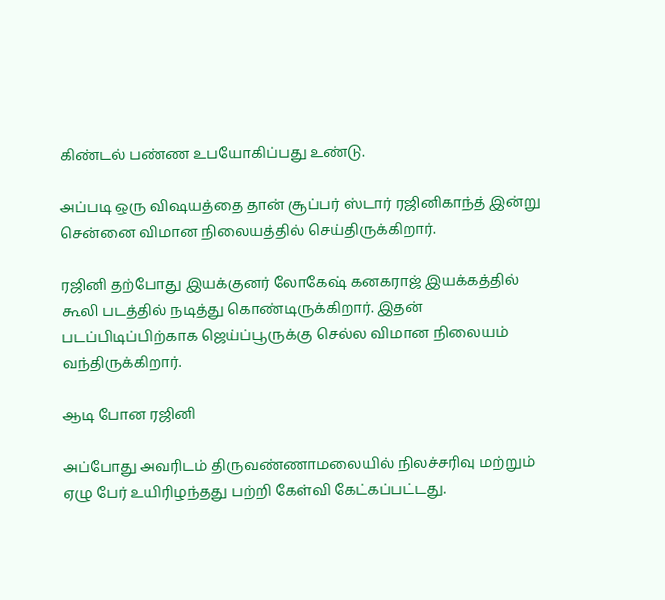கிண்டல் பண்ண உபயோகிப்பது உண்டு.

அப்படி ஒரு விஷயத்தை தான் சூப்பர் ஸ்டார் ரஜினிகாந்த் இன்று சென்னை விமான நிலையத்தில் செய்திருக்கிறார்.

ரஜினி தற்போது இயக்குனர் லோகேஷ் கனகராஜ் இயக்கத்தில் கூலி படத்தில் நடித்து கொண்டிருக்கிறார். இதன் படப்பிடிப்பிற்காக ஜெய்ப்பூருக்கு செல்ல விமான நிலையம் வந்திருக்கிறார்.

ஆடி போன ரஜினி

அப்போது அவரிடம் திருவண்ணாமலையில் நிலச்சரிவு மற்றும் ஏழு பேர் உயிரிழந்தது பற்றி கேள்வி கேட்கப்பட்டது.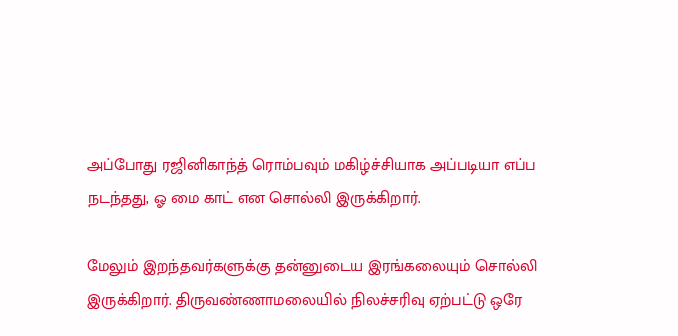அப்போது ரஜினிகாந்த் ரொம்பவும் மகிழ்ச்சியாக அப்படியா எப்ப நடந்தது, ஓ மை காட் என சொல்லி இருக்கிறார்.

மேலும் இறந்தவர்களுக்கு தன்னுடைய இரங்கலையும் சொல்லி இருக்கிறார். திருவண்ணாமலையில் நிலச்சரிவு ஏற்பட்டு ஒரே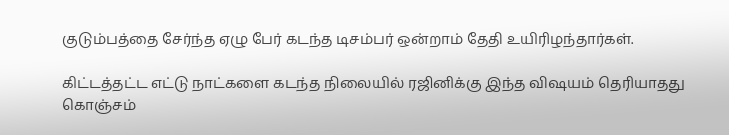குடும்பத்தை சேர்ந்த ஏழு பேர் கடந்த டிசம்பர் ஒன்றாம் தேதி உயிரிழந்தார்கள்.

கிட்டத்தட்ட எட்டு நாட்களை கடந்த நிலையில் ரஜினிக்கு இந்த விஷயம் தெரியாதது கொஞ்சம்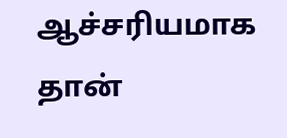ஆச்சரியமாக தான்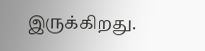இருக்கிறது.